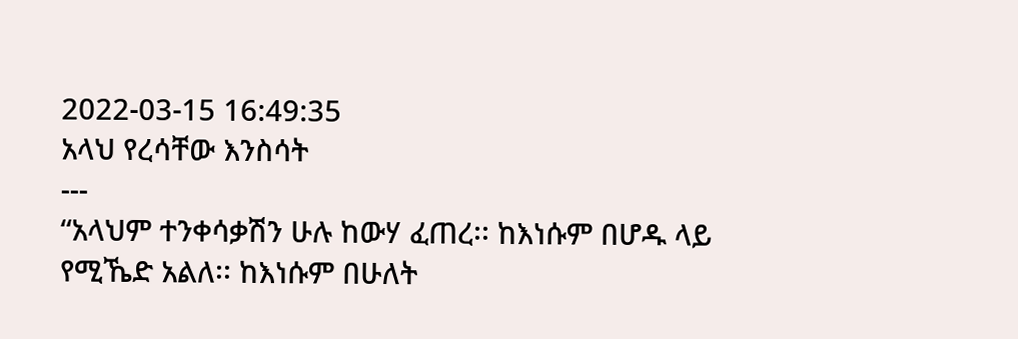2022-03-15 16:49:35
አላህ የረሳቸው እንስሳት
---
“አላህም ተንቀሳቃሽን ሁሉ ከውሃ ፈጠረ፡፡ ከእነሱም በሆዱ ላይ የሚኼድ አልለ፡፡ ከእነሱም በሁለት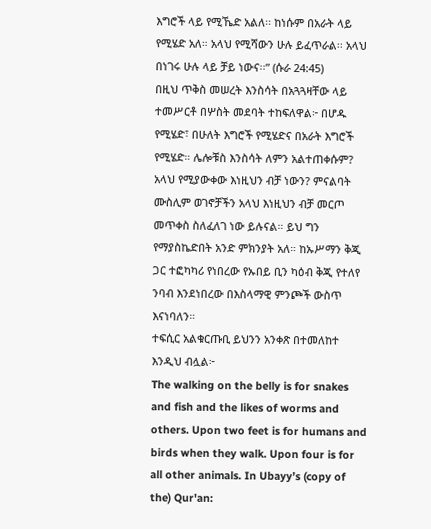እግሮች ላይ የሚኼድ አልለ፡፡ ከነሱም በአራት ላይ የሚሄድ አለ። አላህ የሚሻውን ሁሉ ይፈጥራል፡፡ አላህ በነገሩ ሁሉ ላይ ቻይ ነውና፡፡” (ሱራ 24:45)
በዚህ ጥቅስ መሠረት እንስሳት በአጓጓዛቸው ላይ ተመሥርቶ በሦስት መደባት ተከፍለዋል፦ በሆዱ የሚሄድ፣ በሁለት እግሮች የሚሄድና በአራት እግሮች የሚሄድ። ሌሎቹስ እንስሳት ለምን አልተጠቀሱም? አላህ የሚያውቀው እነዚህን ብቻ ነውን? ምናልባት ሙስሊም ወገኖቻችን አላህ እነዚህን ብቻ መርጦ መጥቀስ ስለፈለገ ነው ይሉናል። ይህ ግን የማያስኬድበት አንድ ምክንያት አለ። ከኡሥማን ቅጂ ጋር ተፎካካሪ የነበረው የኡበይ ቢን ካዕብ ቅጂ የተለየ ንባብ እንደነበረው በእስላማዊ ምንጮች ውስጥ እናነባለን።
ተፍሲር አልቁርጡቢ ይህንን አንቀጽ በተመለከተ እንዲህ ብሏል፦
The walking on the belly is for snakes and fish and the likes of worms and others. Upon two feet is for humans and birds when they walk. Upon four is for all other animals. In Ubayy’s (copy of the) Qur'an: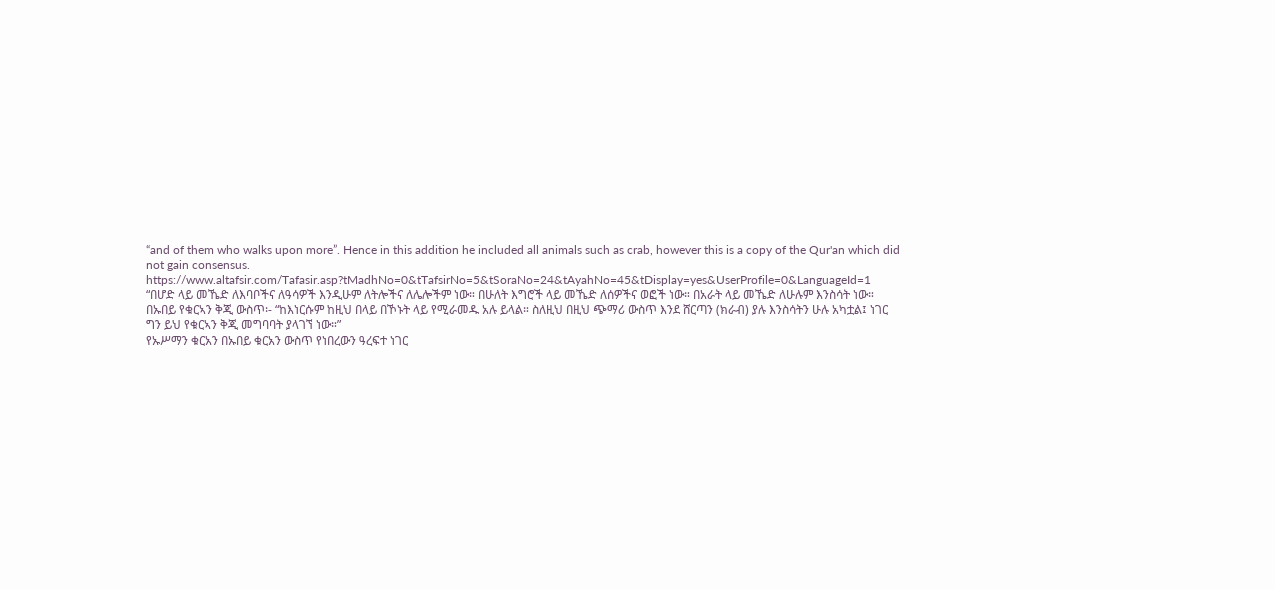“and of them who walks upon more”. Hence in this addition he included all animals such as crab, however this is a copy of the Qur'an which did not gain consensus.
https://www.altafsir.com/Tafasir.asp?tMadhNo=0&tTafsirNo=5&tSoraNo=24&tAyahNo=45&tDisplay=yes&UserProfile=0&LanguageId=1
“በሆድ ላይ መኼድ ለእባቦችና ለዓሳዎች እንዲሁም ለትሎችና ለሌሎችም ነው። በሁለት እግሮች ላይ መኼድ ለሰዎችና ወፎች ነው። በአራት ላይ መኼድ ለሁሉም እንስሳት ነው። በኡበይ የቁርኣን ቅጂ ውስጥ፡- “ከእነርሱም ከዚህ በላይ በኾኑት ላይ የሚራመዱ አሉ ይላል። ስለዚህ በዚህ ጭማሪ ውስጥ እንደ ሸርጣን (ክራብ) ያሉ እንስሳትን ሁሉ አካቷል፤ ነገር ግን ይህ የቁርኣን ቅጂ መግባባት ያላገኘ ነው።”
የኡሥማን ቁርአን በኡበይ ቁርአን ውስጥ የነበረውን ዓረፍተ ነገር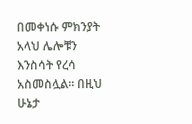በመቀነሱ ምክንያት አላህ ሌሎቹን እንስሳት የረሳ አስመስሏል። በዚህ ሁኔታ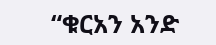“ቁርአን አንድ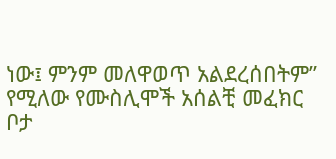ነው፤ ምንም መለዋወጥ አልደረሰበትም” የሚለው የሙስሊሞች አሰልቺ መፈክር ቦታ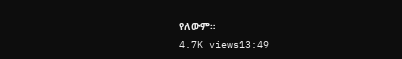የለውም።
4.7K views13:49